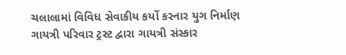ચલાલામાં વિવિધ સેવાકીય કર્યો કરનાર યુગ નિર્માણ ગાયત્રી પરિવાર ટ્રસ્ટ દ્વારા ગાયત્રી સંસ્કાર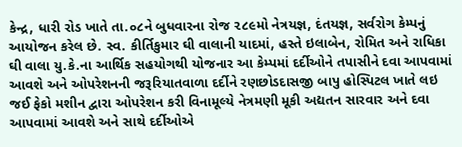કેન્દ્ર, ધારી રોડ ખાતે તા.૦૮ને બુધવારના રોજ ૨૮૯મો નેત્રયજ્ઞ, દંતયજ્ઞ, સર્વરોગ કેમ્પનું આયોજન કરેલ છે. સ્વ. કીર્તિકુમાર ઘી વાલાની યાદમાં, હસ્તે ઇલાબેન, રોમિત અને રાધિકા ઘી વાલા યુ.કે.ના આર્થિક સહયોગથી યોજનાર આ કેમ્પમાં દર્દીઓને તપાસીને દવા આપવામાં આવશે અને ઓપરેશનની જરૂરિયાતવાળા દર્દીને રણછોડદાસજી બાપુ હોસ્પિટલ ખાતે લઇ જઈ ફેકો મશીન દ્વારા ઓપરેશન કરી વિનામૂલ્યે નેત્રમણી મૂકી અદ્યતન સારવાર અને દવા આપવામાં આવશે અને સાથે દર્દીઓએ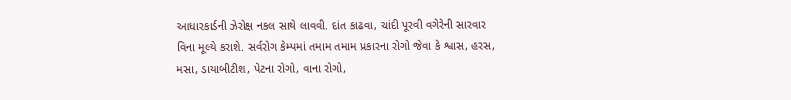આધારકાર્ડની ઝેરોક્ષ નકલ સાથે લાવવી. દાંત કાઢવા, ચાંદી પૂરવી વગેરેની સારવાર વિના મૂલ્યે કરાશે. સર્વરોગ કેમ્પમાં તમામ તમામ પ્રકારના રોગો જેવા કે શ્વાસ, હરસ, મસા, ડાયાબીટીશ, પેટના રોગો, વાના રોગો,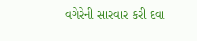વગેરેની સારવાર કરી દવા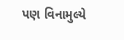પણ વિનામુલ્યે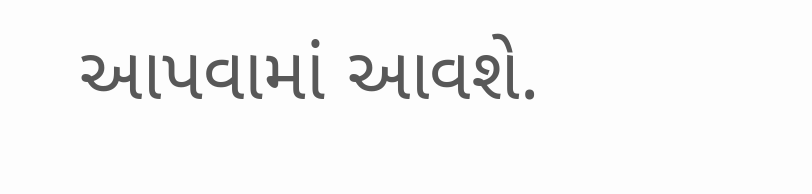આપવામાં આવશે.